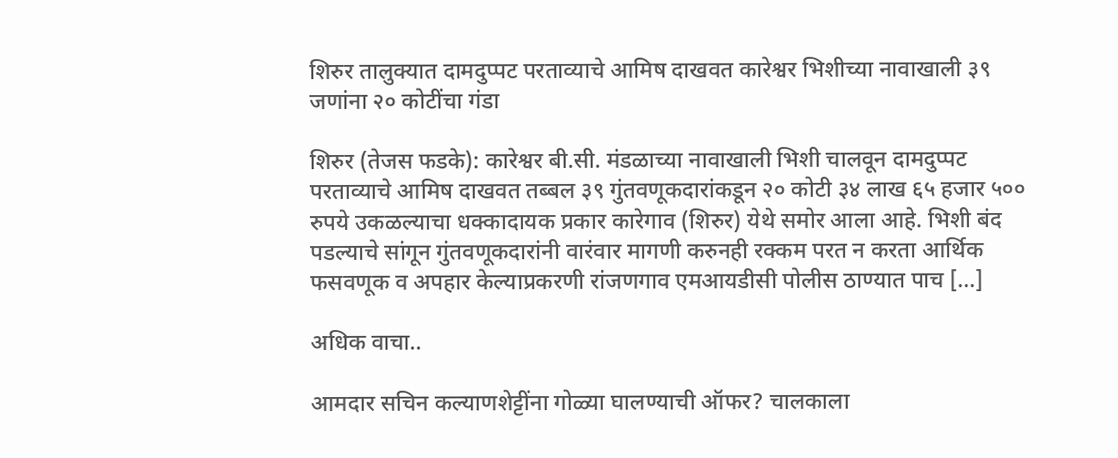शिरुर तालुक्यात दामदुप्पट परताव्याचे आमिष दाखवत कारेश्वर भिशीच्या नावाखाली ३९ जणांना २० कोटींचा गंडा

शिरुर (तेजस फडके): कारेश्वर बी.सी. मंडळाच्या नावाखाली भिशी चालवून दामदुप्पट परताव्याचे आमिष दाखवत तब्बल ३९ गुंतवणूकदारांकडून २० कोटी ३४ लाख ६५ हजार ५०० रुपये उकळल्याचा धक्कादायक प्रकार कारेगाव (शिरुर) येथे समोर आला आहे. भिशी बंद पडल्याचे सांगून गुंतवणूकदारांनी वारंवार मागणी करुनही रक्कम परत न करता आर्थिक फसवणूक व अपहार केल्याप्रकरणी रांजणगाव एमआयडीसी पोलीस ठाण्यात पाच […]

अधिक वाचा..

आमदार सचिन कल्याणशेट्टींना गोळ्या घालण्याची ऑफर? चालकाला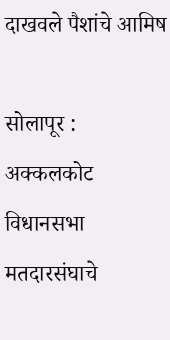दाखवले पैशांचे आमिष

सोलापूर : अक्कलकोट विधानसभा मतदारसंघाचे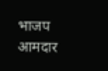भाजप आमदार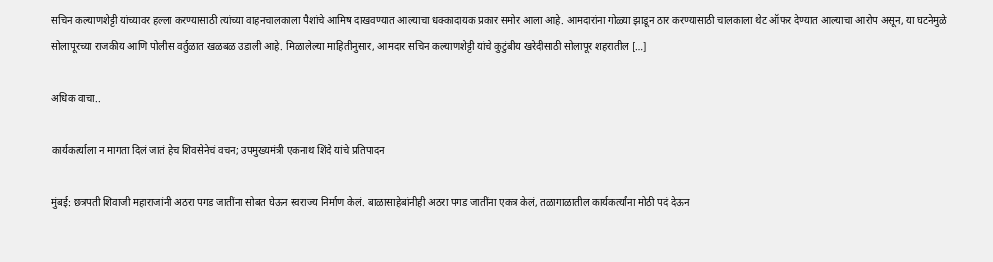सचिन कल्याणशेट्टी यांच्यावर हल्ला करण्यासाठी त्यांच्या वाहनचालकाला पैशांचे आमिष दाखवण्यात आल्याचा धक्कादायक प्रकार समोर आला आहे. आमदारांना गोळ्या झाडून ठार करण्यासाठी चालकाला थेट ऑफर देण्यात आल्याचा आरोप असून, या घटनेमुळे सोलापूरच्या राजकीय आणि पोलीस वर्तुळात खळबळ उडाली आहे. मिळालेल्या माहितीनुसार, आमदार सचिन कल्याणशेट्टी यांचे कुटुंबीय खरेदीसाठी सोलापूर शहरातील […]

अधिक वाचा..

कार्यकर्त्याला न मागता दिलं जातं हेच शिवसेनेचं वचन; उपमुख्यमंत्री एकनाथ शिंदे यांचे प्रतिपादन

मुंबई: छत्रपती शिवाजी महाराजांनी अठरा पगड जातींना सोबत घेऊन स्वराज्य निर्माण केलं. बाळासाहेबांनीही अठरा पगड जातींना एकत्र केलं, तळागाळातील कार्यकर्त्यांना मोठी पदं देऊन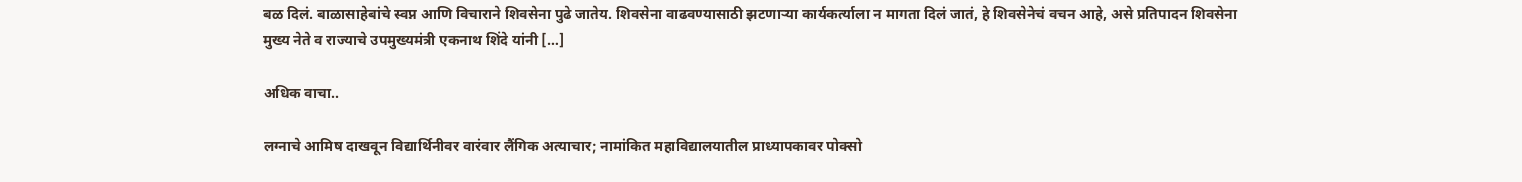बळ दिलं. बाळासाहेबांचे स्वप्न आणि विचाराने शिवसेना पुढे जातेय. शिवसेना वाढवण्यासाठी झटणाऱ्या कार्यकर्त्याला न मागता दिलं जातं, हे शिवसेनेचं वचन आहे, असे प्रतिपादन शिवसेना मुख्य नेते व राज्याचे उपमुख्यमंत्री एकनाथ शिंदे यांनी […]

अधिक वाचा..

लग्नाचे आमिष दाखवून विद्यार्थिनीवर वारंवार लैंगिक अत्याचार; नामांकित महाविद्यालयातील प्राध्यापकावर पोक्सो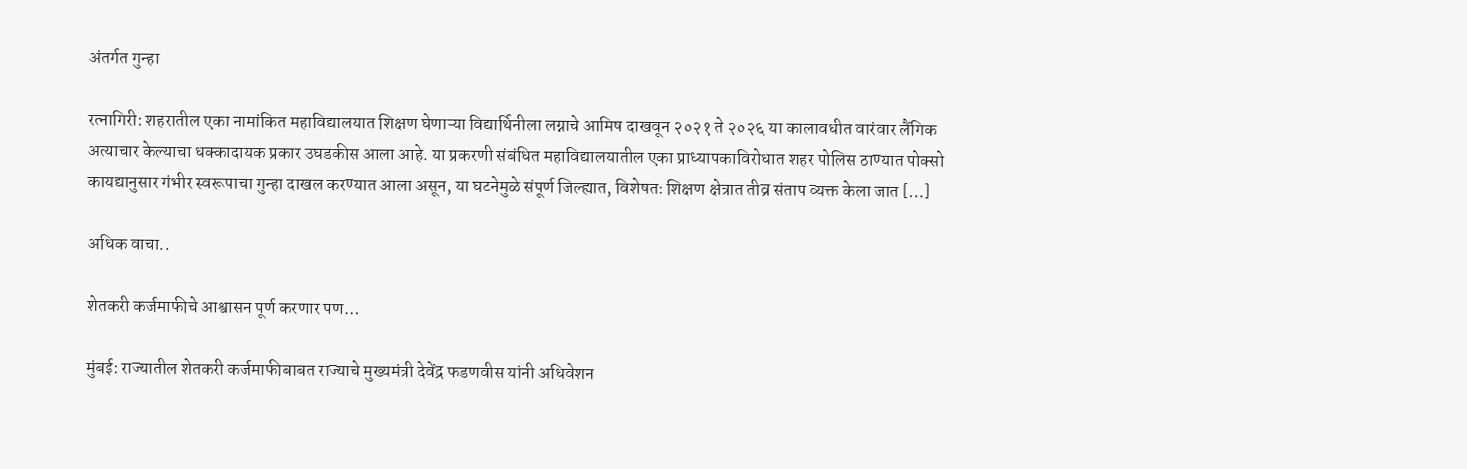अंतर्गत गुन्हा

रत्नागिरी: शहरातील एका नामांकित महाविद्यालयात शिक्षण घेणाऱ्या विद्यार्थिनीला लग्नाचे आमिष दाखवून २०२१ ते २०२६ या कालावधीत वारंवार लैंगिक अत्याचार केल्याचा धक्कादायक प्रकार उघडकीस आला आहे. या प्रकरणी संबंधित महाविद्यालयातील एका प्राध्यापकाविरोधात शहर पोलिस ठाण्यात पोक्सो कायद्यानुसार गंभीर स्वरूपाचा गुन्हा दाखल करण्यात आला असून, या घटनेमुळे संपूर्ण जिल्ह्यात, विशेषतः शिक्षण क्षेत्रात तीव्र संताप व्यक्त केला जात […]

अधिक वाचा..

शेतकरी कर्जमाफीचे आश्वासन पूर्ण करणार पण…

मुंबई: राज्यातील शेतकरी कर्जमाफीबाबत राज्याचे मुख्यमंत्री देवेंद्र फडणवीस यांनी अधिवेशन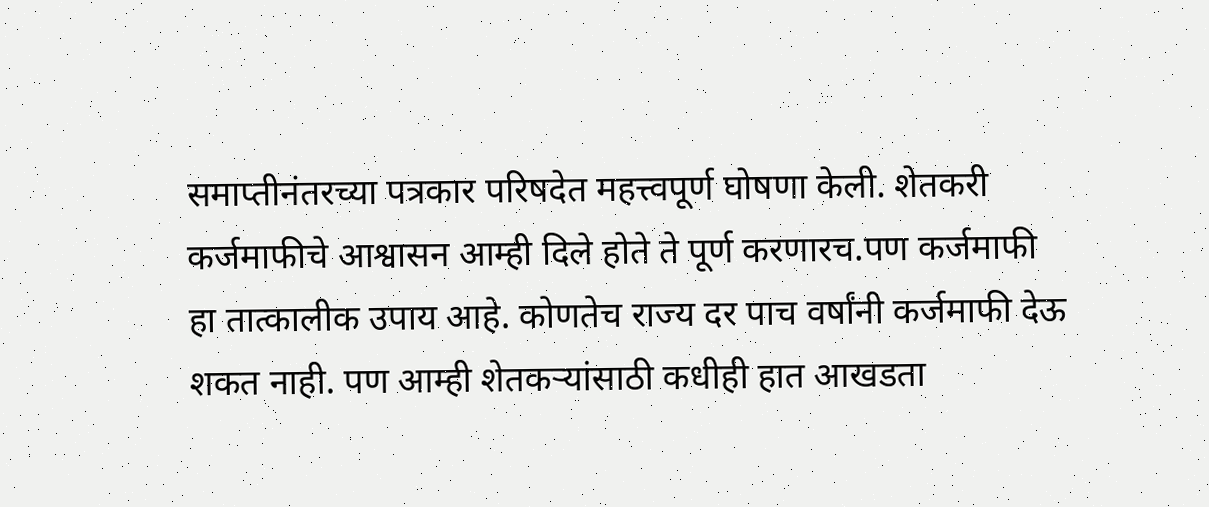समाप्तीनंतरच्या पत्रकार परिषदेत महत्त्वपूर्ण घोषणा केली. शेतकरी कर्जमाफीचे आश्वासन आम्ही दिले होते ते पूर्ण करणारच.पण कर्जमाफी हा तात्कालीक उपाय आहे. कोणतेच राज्य दर पाच वर्षांनी कर्जमाफी देऊ शकत नाही. पण आम्ही शेतकऱ्यांसाठी कधीही हात आखडता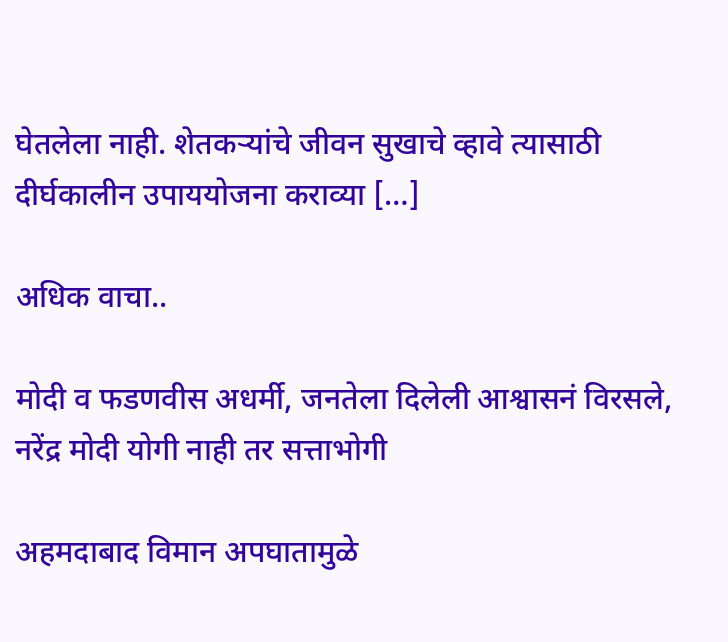घेतलेला नाही. शेतकऱ्यांचे जीवन सुखाचे व्हावे त्यासाठी दीर्घकालीन उपाययोजना कराव्या […]

अधिक वाचा..

मोदी व फडणवीस अधर्मी, जनतेला दिलेली आश्वासनं विरसले, नरेंद्र मोदी योगी नाही तर सत्ताभोगी

अहमदाबाद विमान अपघातामुळे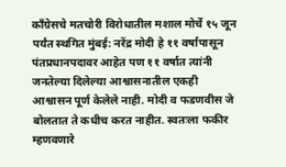काँग्रेसचे मतचोरी विरोधातील मशाल मोर्चे १५ जून पर्यंत स्थगित मुंबई: नरेंद्र मोदी हे ११ वर्षापासून पंतप्रधानपदावर आहेत पण ११ वर्षात त्यांनी जनतेल्या दिलेल्या आश्वासनातील एकही आश्वासन पूर्ण केलेले नाही. मोदी व फडणवीस जे बोलतात ते कधीच करत नाहीत. स्वतःला फकीर म्हणवणारे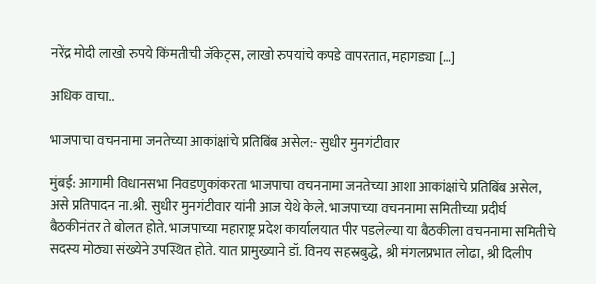नरेंद्र मोदी लाखो रुपये किंमतीची जॅकेट्स, लाखो रुपयांचे कपडे वापरतात, महागड्या […]

अधिक वाचा..

भाजपाचा वचननामा जनतेच्या आकांक्षांचे प्रतिबिंब असेल:- सुधीर मुनगंटीवार

मुंबई: आगामी विधानसभा निवडणुकांकरता भाजपाचा वचननामा जनतेच्या आशा आकांक्षांचे प्रतिबिंब असेल, असे प्रतिपादन ना.श्री. सुधीर मुनगंटीवार यांनी आज येथे केले. भाजपाच्या वचननामा समितीच्या प्रदीर्घ बैठकीनंतर ते बोलत होते. भाजपाच्या महाराष्ट्र प्रदेश कार्यालयात पीर पडलेल्या या बैठकीला वचननामा समितीचे सदस्य मोठ्या संख्येने उपस्थित होते. यात प्रामुख्याने डॉ. विनय सहस्रबुद्धे, श्री मंगलप्रभात लोढा, श्री दिलीप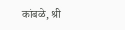कांबळे, श्री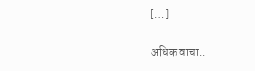[…]

अधिक वाचा..